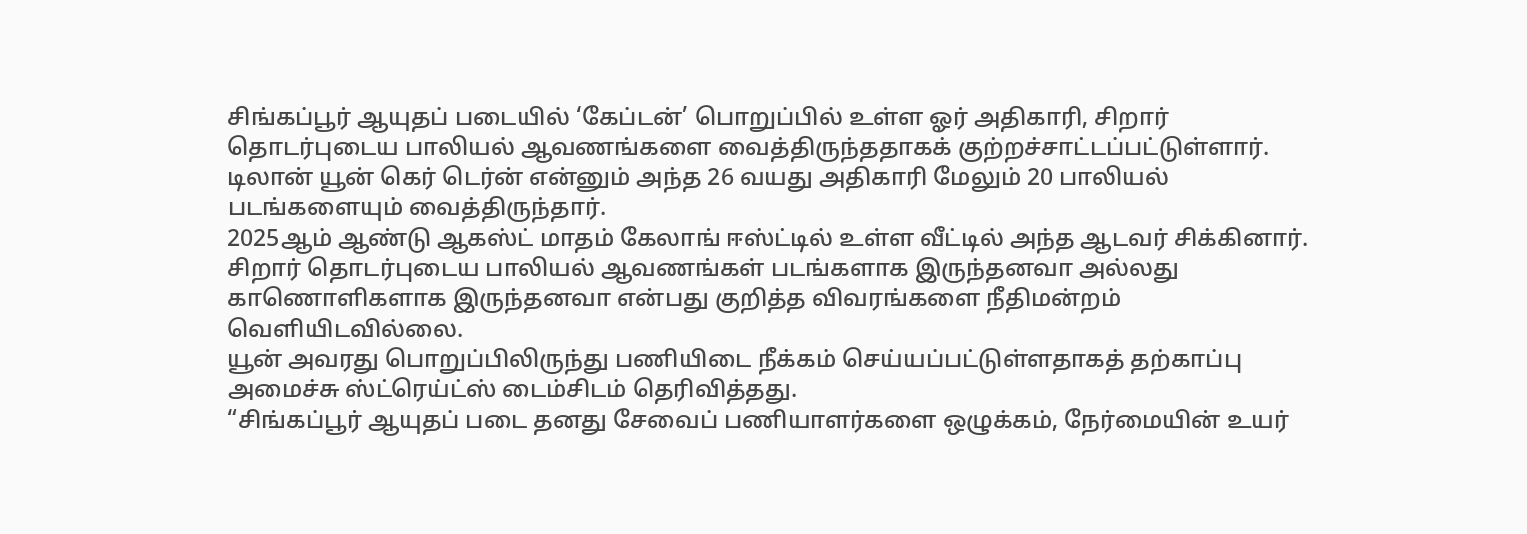சிங்கப்பூர் ஆயுதப் படையில் ‘கேப்டன்’ பொறுப்பில் உள்ள ஓர் அதிகாரி, சிறார் தொடர்புடைய பாலியல் ஆவணங்களை வைத்திருந்ததாகக் குற்றச்சாட்டப்பட்டுள்ளார்.
டிலான் யூன் கெர் டெர்ன் என்னும் அந்த 26 வயது அதிகாரி மேலும் 20 பாலியல் படங்களையும் வைத்திருந்தார்.
2025ஆம் ஆண்டு ஆகஸ்ட் மாதம் கேலாங் ஈஸ்ட்டில் உள்ள வீட்டில் அந்த ஆடவர் சிக்கினார்.
சிறார் தொடர்புடைய பாலியல் ஆவணங்கள் படங்களாக இருந்தனவா அல்லது காணொளிகளாக இருந்தனவா என்பது குறித்த விவரங்களை நீதிமன்றம் வெளியிடவில்லை.
யூன் அவரது பொறுப்பிலிருந்து பணியிடை நீக்கம் செய்யப்பட்டுள்ளதாகத் தற்காப்பு அமைச்சு ஸ்ட்ரெய்ட்ஸ் டைம்சிடம் தெரிவித்தது.
“சிங்கப்பூர் ஆயுதப் படை தனது சேவைப் பணியாளர்களை ஒழுக்கம், நேர்மையின் உயர்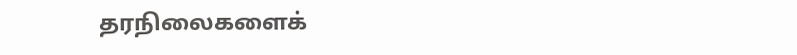தரநிலைகளைக்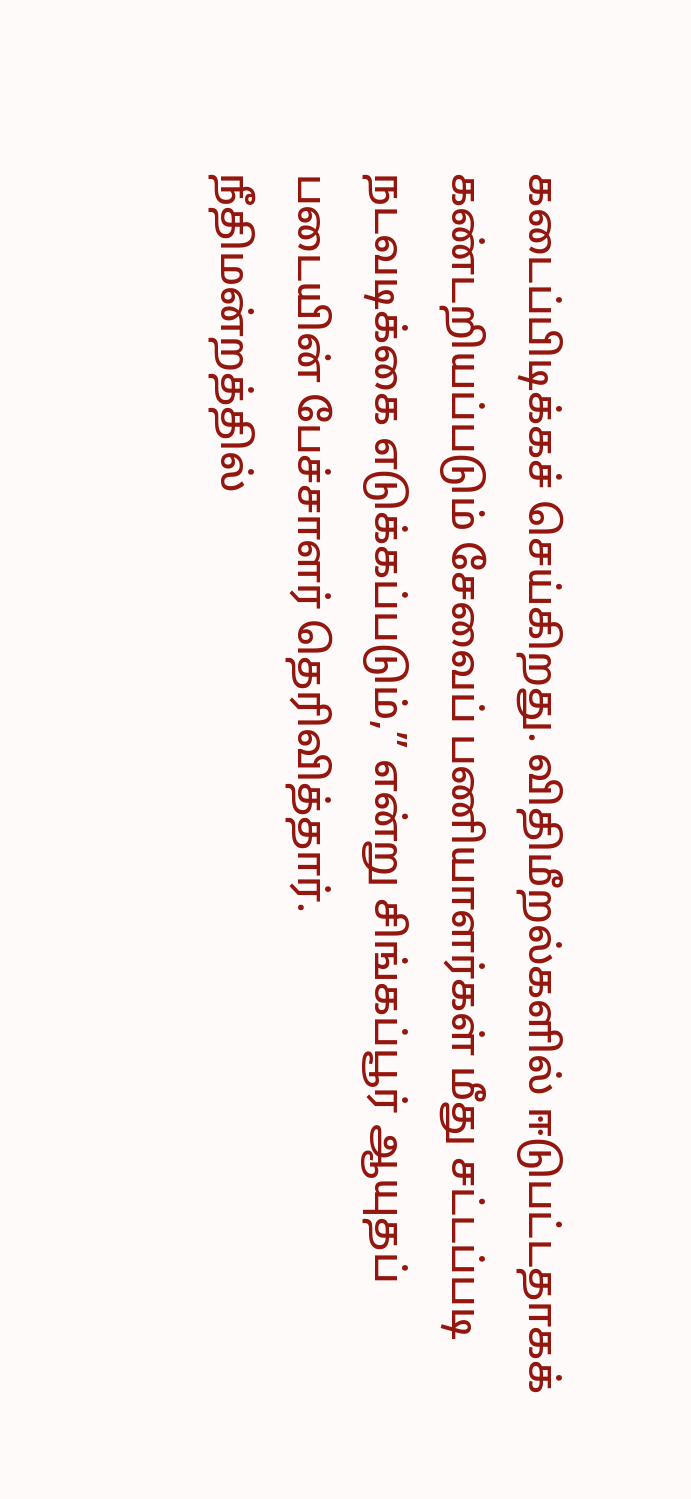கடைப்பிடிக்கச் செய்கிறது. விதிமீறல்களில் ஈடுபட்டதாகக் கண்டறியப்படும் சேவைப் பணியாளர்கள் மீது சட்டப்படி நடவடிக்கை எடுக்கப்படும்,” என்று சிங்கப்பூர் ஆயுதப் படையின் பேச்சாளர் தெரிவித்தார்.
நீதிமன்றத்தில்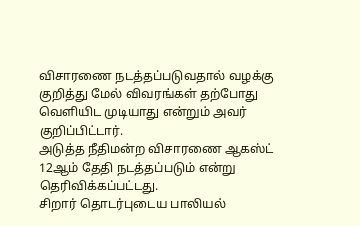விசாரணை நடத்தப்படுவதால் வழக்கு குறித்து மேல் விவரங்கள் தற்போது வெளியிட முடியாது என்றும் அவர் குறிப்பிட்டார்.
அடுத்த நீதிமன்ற விசாரணை ஆகஸ்ட் 12ஆம் தேதி நடத்தப்படும் என்று தெரிவிக்கப்பட்டது.
சிறார் தொடர்புடைய பாலியல்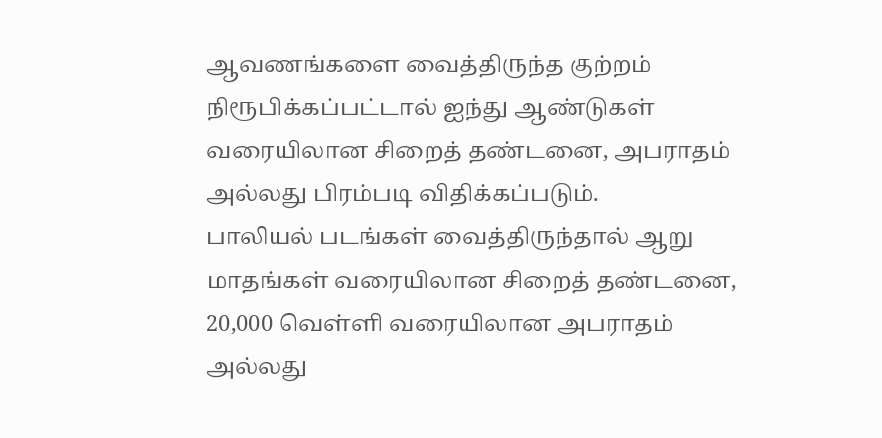ஆவணங்களை வைத்திருந்த குற்றம் நிரூபிக்கப்பட்டால் ஐந்து ஆண்டுகள் வரையிலான சிறைத் தண்டனை, அபராதம் அல்லது பிரம்படி விதிக்கப்படும்.
பாலியல் படங்கள் வைத்திருந்தால் ஆறு மாதங்கள் வரையிலான சிறைத் தண்டனை, 20,000 வெள்ளி வரையிலான அபராதம் அல்லது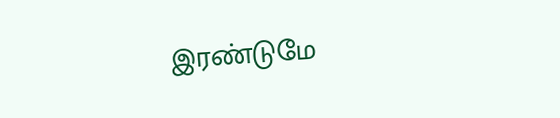இரண்டுமே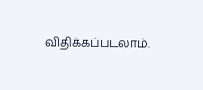விதிக்கப்படலாம்.